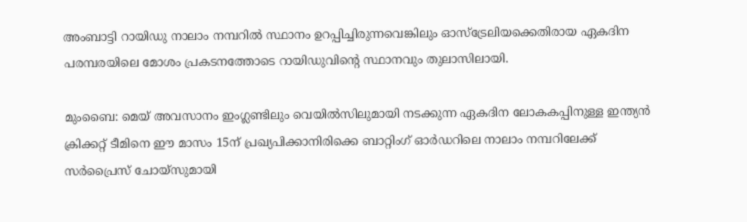അംബാട്ടി റായിഡു നാലാം നമ്പറില്‍ സ്ഥാനം ഉറപ്പിച്ചിരുന്നവെങ്കിലും ഓസ്ട്രേലിയക്കെതിരായ ഏകദിന പരമ്പരയിലെ മോശം പ്രകടനത്തോടെ റായിഡുവിന്റെ സ്ഥാനവും തുലാസിലായി.

മുംബൈ: മെയ് അവസാനം ഇംഗ്ലണ്ടിലും വെയില്‍സിലുമായി നടക്കുന്ന ഏകദിന ലോകകപ്പിനുള്ള ഇന്ത്യന്‍ ക്രിക്കറ്റ് ടീമിനെ ഈ മാസം 15ന് പ്രഖ്യപിക്കാനിരിക്കെ ബാറ്റിംഗ് ഓര്‍ഡറിലെ നാലാം നമ്പറിലേക്ക് സര്‍പ്രൈസ് ചോയ്സുമായി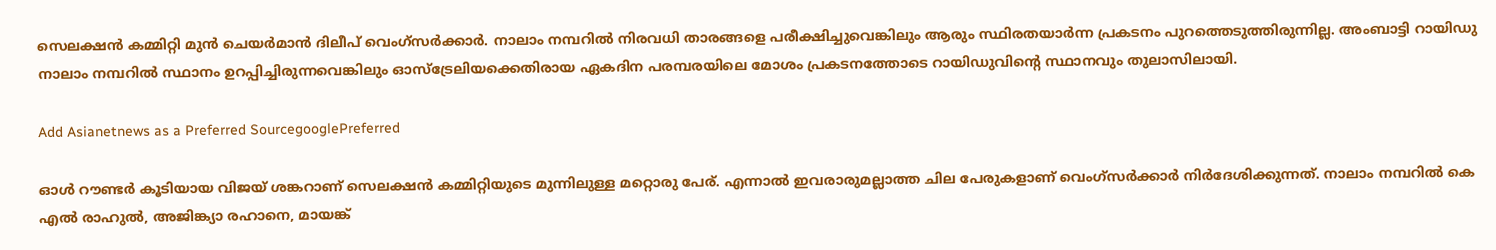സെലക്ഷന്‍ കമ്മിറ്റി മുന്‍ ചെയര്‍മാന്‍ ദിലീപ് വെംഗ്സര്‍ക്കാര്‍. നാലാം നമ്പറില്‍ നിരവധി താരങ്ങളെ പരീക്ഷിച്ചുവെങ്കിലും ആരും സ്ഥിരതയാര്‍ന്ന പ്രകടനം പുറത്തെടുത്തിരുന്നില്ല. അംബാട്ടി റായിഡു നാലാം നമ്പറില്‍ സ്ഥാനം ഉറപ്പിച്ചിരുന്നവെങ്കിലും ഓസ്ട്രേലിയക്കെതിരായ ഏകദിന പരമ്പരയിലെ മോശം പ്രകടനത്തോടെ റായിഡുവിന്റെ സ്ഥാനവും തുലാസിലായി.

Add Asianetnews as a Preferred SourcegooglePreferred

ഓള്‍ റൗണ്ടര്‍ കൂടിയായ വിജയ് ശങ്കറാണ് സെലക്ഷന്‍ കമ്മിറ്റിയുടെ മുന്നിലുള്ള മറ്റൊരു പേര്. എന്നാല്‍ ഇവരാരുമല്ലാത്ത ചില പേരുകളാണ് വെംഗ്സര്‍ക്കാര്‍ നിര്‍ദേശിക്കുന്നത്. നാലാം നമ്പറില്‍ കെ എല്‍ രാഹുല്‍, അജിങ്ക്യാ രഹാനെ, മായങ്ക്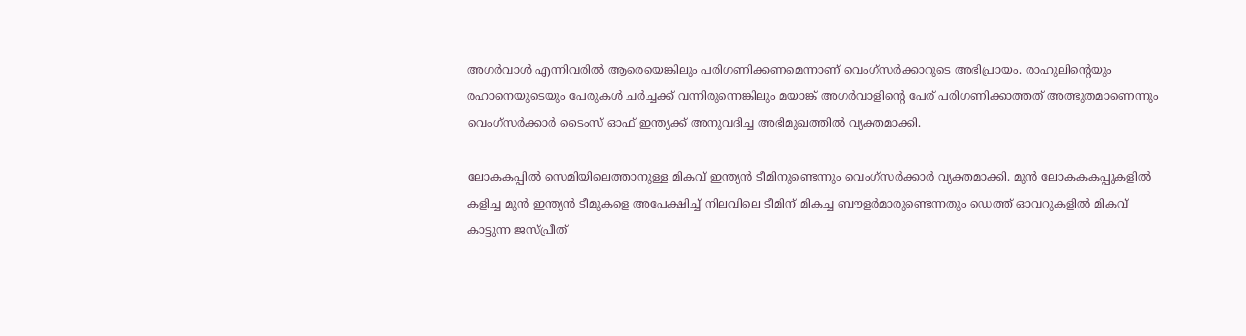അഗര്‍വാള്‍ എന്നിവരില്‍ ആരെയെങ്കിലും പരിഗണിക്കണമെന്നാണ് വെംഗ്സര്‍ക്കാറുടെ അഭിപ്രായം. രാഹുലിന്റെയും രഹാനെയുടെയും പേരുകള്‍ ചര്‍ച്ചക്ക് വന്നിരുന്നെങ്കിലും മയാങ്ക് അഗര്‍വാളിന്റെ പേര് പരിഗണിക്കാത്തത് അത്ഭുതമാണെന്നും വെംഗ്സര്‍ക്കാര്‍ ടൈംസ് ഓഫ് ഇന്ത്യക്ക് അനുവദിച്ച അഭിമുഖത്തില്‍ വ്യക്തമാക്കി.

ലോകകപ്പില്‍ സെമിയിലെത്താനുള്ള മികവ് ഇന്ത്യന്‍ ടീമിനുണ്ടെന്നും വെംഗ്സര്‍ക്കാര്‍ വ്യക്തമാക്കി. മുന്‍ ലോകകകപ്പുകളില്‍ കളിച്ച മുന്‍ ഇന്ത്യന്‍ ടീമുകളെ അപേക്ഷിച്ച് നിലവിലെ ടീമിന് മികച്ച ബൗളര്‍മാരുണ്ടെന്നതും ഡെത്ത് ഓവറുകളില്‍ മികവ് കാട്ടുന്ന ജസ്പ്രീത്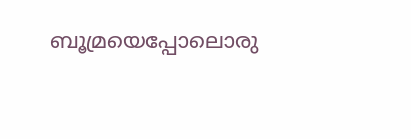ബൂമ്രയെപ്പോലൊരു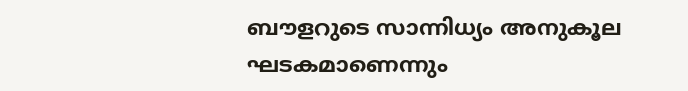ബൗളറുടെ സാന്നിധ്യം അനുകൂല ഘടകമാണെന്നും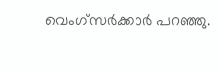വെംഗ്സര്‍ക്കാര്‍ പറഞ്ഞു.